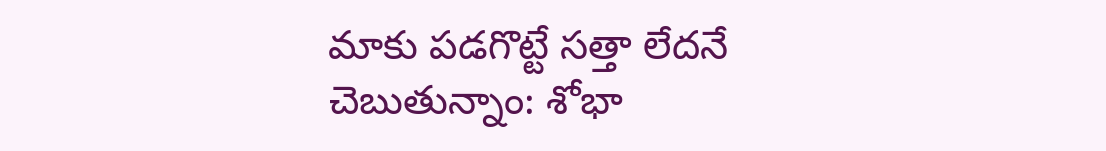మాకు పడగొట్టే సత్తా లేదనే చెబుతున్నాం: శోభా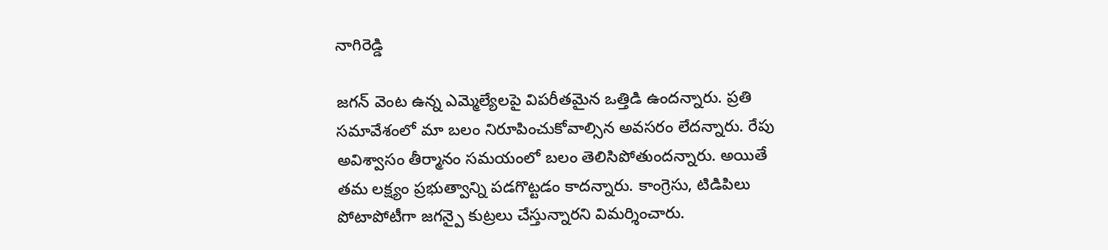నాగిరెడ్డి

జగన్ వెంట ఉన్న ఎమ్మెల్యేలపై విపరీతమైన ఒత్తిడి ఉందన్నారు. ప్రతి సమావేశంలో మా బలం నిరూపించుకోవాల్సిన అవసరం లేదన్నారు. రేపు అవిశ్వాసం తీర్మానం సమయంలో బలం తెలిసిపోతుందన్నారు. అయితే తమ లక్ష్యం ప్రభుత్వాన్ని పడగొట్టడం కాదన్నారు. కాంగ్రెసు, టిడిపిలు పోటాపోటీగా జగన్పై కుట్రలు చేస్తున్నారని విమర్శించారు.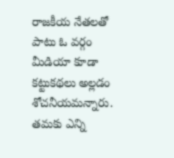రాజకీయ నేతలతో పాటు ఓ వర్గం మీడియా కూడా కట్టుకథలు అల్లడం శోచనీయమన్నారు. తమకు ఎన్ని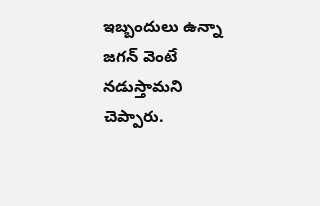ఇబ్బందులు ఉన్నా జగన్ వెంటే నడుస్తామని చెప్పారు.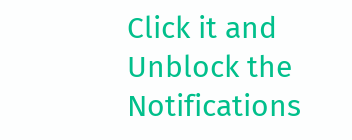Click it and Unblock the Notifications